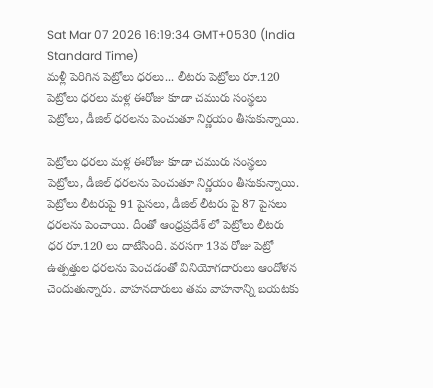Sat Mar 07 2026 16:19:34 GMT+0530 (India Standard Time)
మళ్లీ పెరిగిన పెట్రోలు ధరలు... లీటరు పెట్రోలు రూ.120
పెట్రోలు ధరలు మళ్ల ఈరోజు కూడా చమురు సంస్థలు పెట్రోలు, డీజిల్ ధరలను పెంచుతూ నిర్ణయం తీసుకున్నాయి.

పెట్రోలు ధరలు మళ్ల ఈరోజు కూడా చమురు సంస్థలు పెట్రోలు, డీజిల్ ధరలను పెంచుతూ నిర్ణయం తీసుకున్నాయి. పెట్రోలు లీటరుపై 91 పైసలు, డీజిల్ లీటరు పై 87 పైసలు ధరలను పెంచాయి. దీంతో ఆంధ్రప్రదేశ్ లో పెట్రోలు లీటరు ధర రూ.120 లు దాటేసింది. వరసగా 13వ రోజు పెట్రో ఉత్పత్తుల ధరలను పెంచడంతో వినియోగదారులు ఆందోళన చెందుతున్నారు. వాహనదారులు తమ వాహనాన్ని బయటకు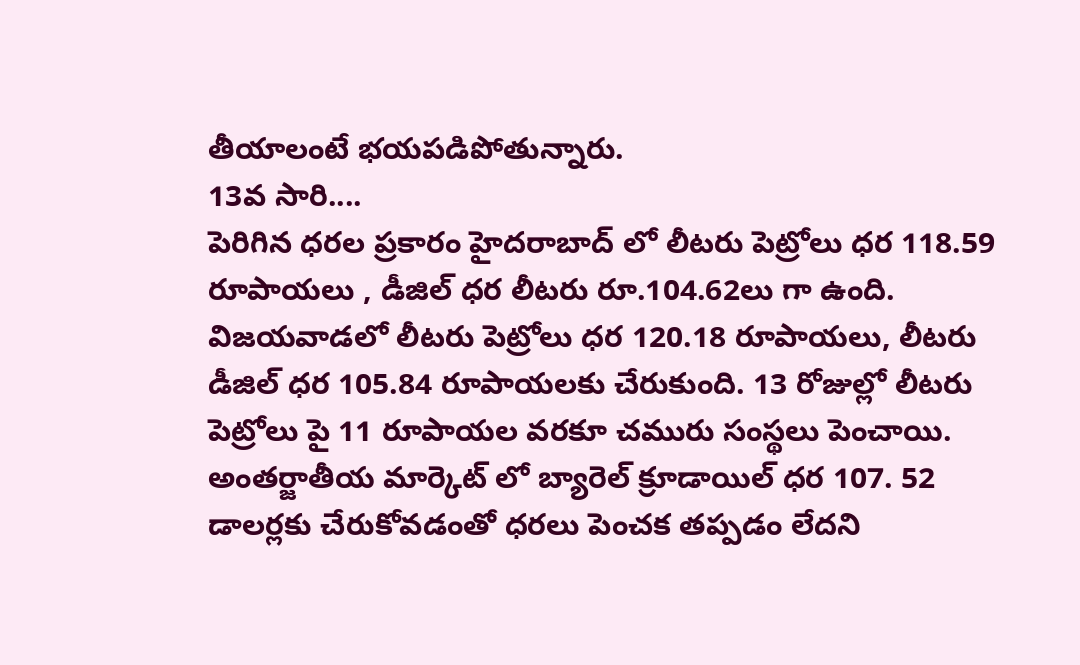తీయాలంటే భయపడిపోతున్నారు.
13వ సారి....
పెరిగిన ధరల ప్రకారం హైదరాబాద్ లో లీటరు పెట్రోలు ధర 118.59 రూపాయలు , డీజిల్ ధర లీటరు రూ.104.62లు గా ఉంది. విజయవాడలో లీటరు పెట్రోలు ధర 120.18 రూపాయలు, లీటరు డీజిల్ ధర 105.84 రూపాయలకు చేరుకుంది. 13 రోజుల్లో లీటరు పెట్రోలు పై 11 రూపాయల వరకూ చమురు సంస్థలు పెంచాయి. అంతర్జాతీయ మార్కెట్ లో బ్యారెల్ క్రూడాయిల్ ధర 107. 52 డాలర్లకు చేరుకోవడంతో ధరలు పెంచక తప్పడం లేదని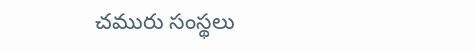చమురు సంస్థలు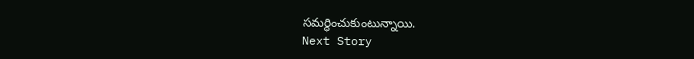సమర్థించుకుంటున్నాయి.
Next Story